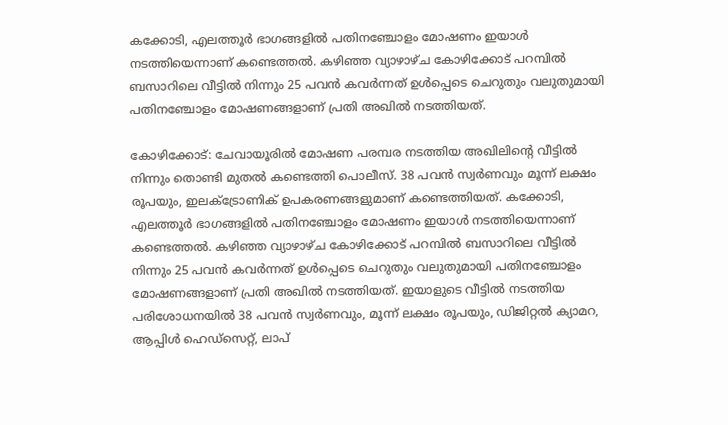കക്കോടി, എലത്തൂർ ഭാഗങ്ങളിൽ പതിനഞ്ചോളം മോഷണം ഇയാൾ നടത്തിയെന്നാണ് കണ്ടെത്തൽ. കഴിഞ്ഞ വ്യാഴാഴ്ച കോഴിക്കോട് പറമ്പിൽ ബസാറിലെ വീട്ടിൽ നിന്നും 25 പവൻ കവർന്നത് ഉൾപ്പെടെ ചെറുതും വലുതുമായി പതിനഞ്ചോളം മോഷണങ്ങളാണ് പ്രതി അഖിൽ നടത്തിയത്.

കോഴിക്കോട്: ചേവായൂരിൽ മോഷണ പരമ്പര നടത്തിയ അഖിലിന്റെ വീട്ടിൽ നിന്നും തൊണ്ടി മുതൽ കണ്ടെത്തി പൊലീസ്. 38 പവൻ സ്വർണവും മൂന്ന് ലക്ഷം രൂപയും, ഇലക്ട്രോണിക് ഉപകരണങ്ങളുമാണ് കണ്ടെത്തിയത്. കക്കോടി, എലത്തൂർ ഭാഗങ്ങളിൽ പതിനഞ്ചോളം മോഷണം ഇയാൾ നടത്തിയെന്നാണ് കണ്ടെത്തൽ. കഴിഞ്ഞ വ്യാഴാഴ്ച കോഴിക്കോട് പറമ്പിൽ ബസാറിലെ വീട്ടിൽ നിന്നും 25 പവൻ കവർന്നത് ഉൾപ്പെടെ ചെറുതും വലുതുമായി പതിനഞ്ചോളം മോഷണങ്ങളാണ് പ്രതി അഖിൽ നടത്തിയത്. ഇയാളുടെ വീട്ടിൽ നടത്തിയ പരിശോധനയിൽ 38 പവൻ സ്വർണവും, മൂന്ന് ലക്ഷം രൂപയും, ഡിജിറ്റൽ ക്യാമറ, ആപ്പിൾ ഹെഡ്സെറ്റ്, ലാപ്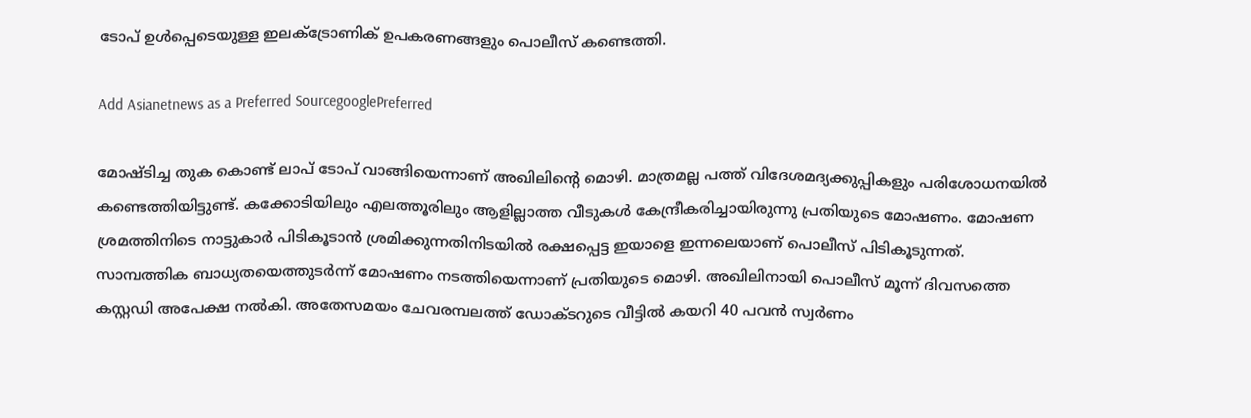ടോപ് ഉൾപ്പെടെയുള്ള ഇലക്ട്രോണിക് ഉപകരണങ്ങളും പൊലീസ് കണ്ടെത്തി.

Add Asianetnews as a Preferred SourcegooglePreferred

മോഷ്ടിച്ച തുക കൊണ്ട് ലാപ് ടോപ് വാങ്ങിയെന്നാണ് അഖിലിന്റെ മൊഴി. മാത്രമല്ല പത്ത് വിദേശമദ്യക്കുപ്പികളും പരിശോധനയിൽ കണ്ടെത്തിയിട്ടുണ്ട്. കക്കോടിയിലും എലത്തൂരിലും ആളില്ലാത്ത വീടുകൾ കേന്ദ്രീകരിച്ചായിരുന്നു പ്രതിയുടെ മോഷണം. മോഷണ ശ്രമത്തിനിടെ നാട്ടുകാര്‍ പിടികൂടാന്‍ ശ്രമിക്കുന്നതിനിടയില്‍ രക്ഷപ്പെട്ട ഇയാളെ ഇന്നലെയാണ് പൊലീസ് പിടികൂടുന്നത്. സാമ്പത്തിക ബാധ്യതയെത്തുടര്‍ന്ന് മോഷണം നടത്തിയെന്നാണ് പ്രതിയുടെ മൊഴി. അഖിലിനായി പൊലീസ് മൂന്ന് ദിവസത്തെ കസ്റ്റഡി അപേക്ഷ നൽകി. അതേസമയം ചേവരമ്പലത്ത് ഡോക്ടറുടെ വീട്ടില്‍ കയറി 40 പവന്‍ സ്വര്‍ണം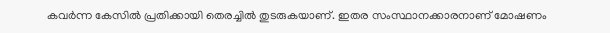കവര്‍ന്ന കേസില്‍ പ്രതിക്കായി തെരച്ചില്‍ തുടരുകയാണ്. ഇതര സംസ്ഥാനക്കാരനാണ് മോഷണം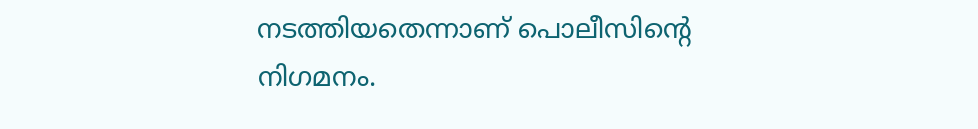നടത്തിയതെന്നാണ് പൊലീസിന്റെ നിഗമനം.